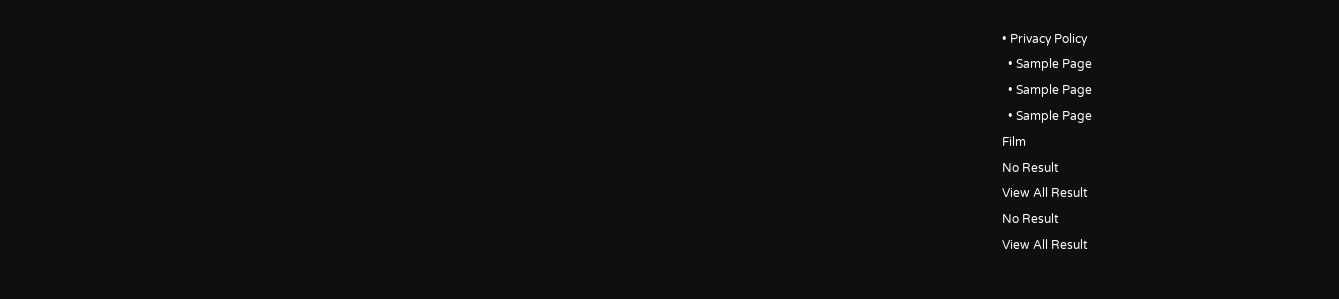• Privacy Policy
  • Sample Page
  • Sample Page
  • Sample Page
Film
No Result
View All Result
No Result
View All Result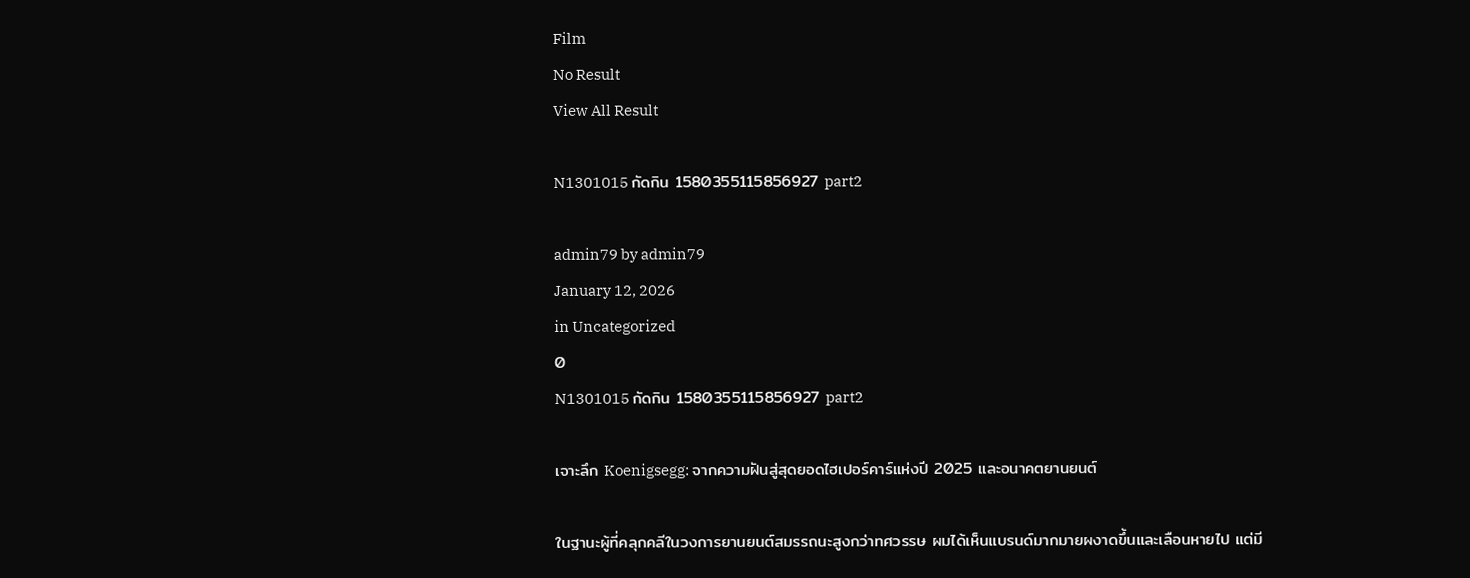Film
No Result
View All Result

N1301015 กัดกิน 1580355115856927 part2

admin79 by admin79
January 12, 2026
in Uncategorized
0
N1301015 กัดกิน 1580355115856927 part2

เจาะลึก Koenigsegg: จากความฝันสู่สุดยอดไฮเปอร์คาร์แห่งปี 2025 และอนาคตยานยนต์

ในฐานะผู้ที่คลุกคลีในวงการยานยนต์สมรรถนะสูงกว่าทศวรรษ ผมได้เห็นแบรนด์มากมายผงาดขึ้นและเลือนหายไป แต่มี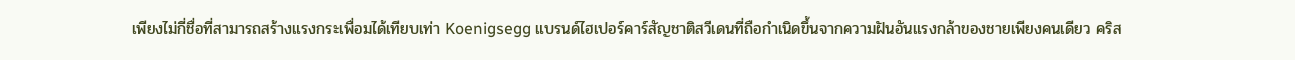เพียงไม่กี่ชื่อที่สามารถสร้างแรงกระเพื่อมได้เทียบเท่า Koenigsegg แบรนด์ไฮเปอร์คาร์สัญชาติสวีเดนที่ถือกำเนิดขึ้นจากความฝันอันแรงกล้าของชายเพียงคนเดียว คริส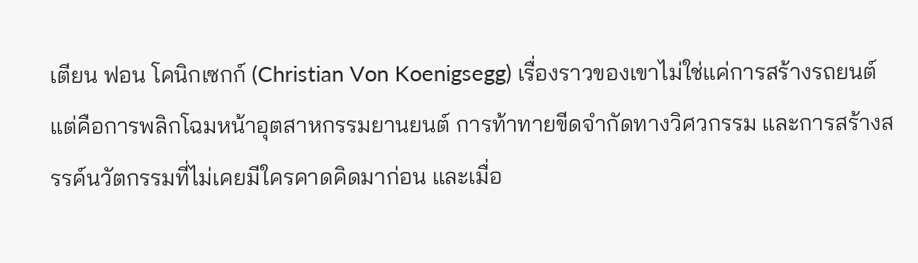เตียน ฟอน โคนิกเซกก์ (Christian Von Koenigsegg) เรื่องราวของเขาไม่ใช่แค่การสร้างรถยนต์ แต่คือการพลิกโฉมหน้าอุตสาหกรรมยานยนต์ การท้าทายขีดจำกัดทางวิศวกรรม และการสร้างสรรค์นวัตกรรมที่ไม่เคยมีใครคาดคิดมาก่อน และเมื่อ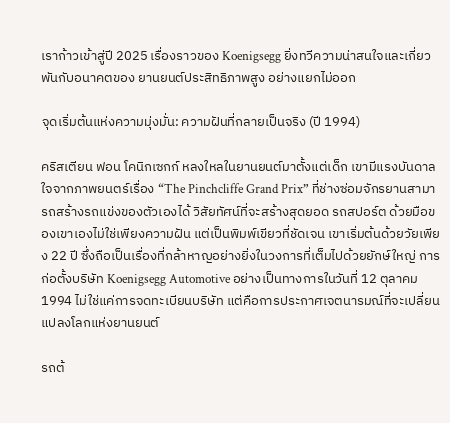เราก้าวเข้าสู่ปี 2025 เรื่องราวของ Koenigsegg ยิ่งทวีความน่าสนใจและเกี่ยวพันกับอนาคตของ ยานยนต์ประสิทธิภาพสูง อย่างแยกไม่ออก

จุดเริ่มต้นแห่งความมุ่งมั่น: ความฝันที่กลายเป็นจริง (ปี 1994)

คริสเตียน ฟอน โคนิกเซกก์ หลงใหลในยานยนต์มาตั้งแต่เด็ก เขามีแรงบันดาลใจจากภาพยนตร์เรื่อง “The Pinchcliffe Grand Prix” ที่ช่างซ่อมจักรยานสามารถสร้างรถแข่งของตัวเองได้ วิสัยทัศน์ที่จะสร้างสุดยอด รถสปอร์ต ด้วยมือของเขาเองไม่ใช่เพียงความฝัน แต่เป็นพิมพ์เขียวที่ชัดเจน เขาเริ่มต้นด้วยวัยเพียง 22 ปี ซึ่งถือเป็นเรื่องที่กล้าหาญอย่างยิ่งในวงการที่เต็มไปด้วยยักษ์ใหญ่ การก่อตั้งบริษัท Koenigsegg Automotive อย่างเป็นทางการในวันที่ 12 ตุลาคม 1994 ไม่ใช่แค่การจดทะเบียนบริษัท แต่คือการประกาศเจตนารมณ์ที่จะเปลี่ยนแปลงโลกแห่งยานยนต์

รถต้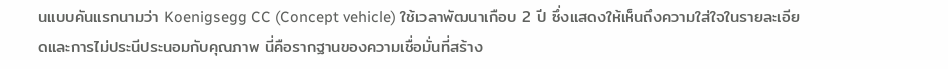นแบบคันแรกนามว่า Koenigsegg CC (Concept vehicle) ใช้เวลาพัฒนาเกือบ 2 ปี ซึ่งแสดงให้เห็นถึงความใส่ใจในรายละเอียดและการไม่ประนีประนอมกับคุณภาพ นี่คือรากฐานของความเชื่อมั่นที่สร้าง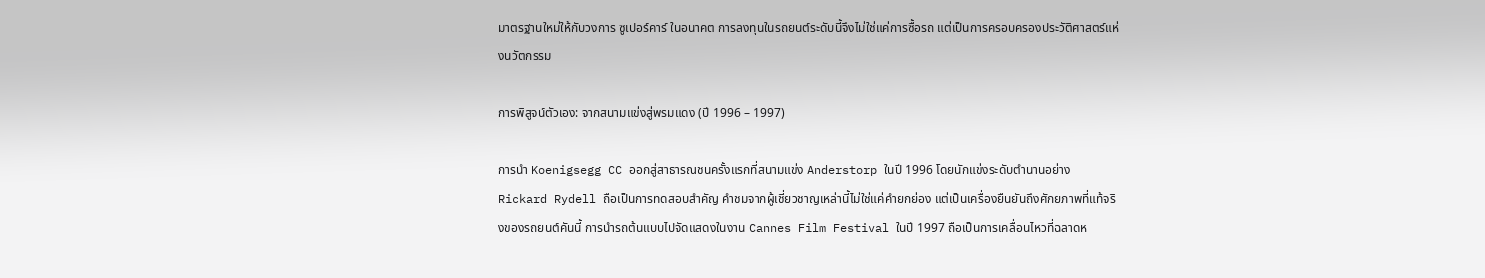มาตรฐานใหม่ให้กับวงการ ซูเปอร์คาร์ ในอนาคต การลงทุนในรถยนต์ระดับนี้จึงไม่ใช่แค่การซื้อรถ แต่เป็นการครอบครองประวัติศาสตร์แห่งนวัตกรรม

การพิสูจน์ตัวเอง: จากสนามแข่งสู่พรมแดง (ปี 1996 – 1997)

การนำ Koenigsegg CC ออกสู่สาธารณชนครั้งแรกที่สนามแข่ง Anderstorp ในปี 1996 โดยนักแข่งระดับตำนานอย่าง Rickard Rydell ถือเป็นการทดสอบสำคัญ คำชมจากผู้เชี่ยวชาญเหล่านี้ไม่ใช่แค่คำยกย่อง แต่เป็นเครื่องยืนยันถึงศักยภาพที่แท้จริงของรถยนต์คันนี้ การนำรถต้นแบบไปจัดแสดงในงาน Cannes Film Festival ในปี 1997 ถือเป็นการเคลื่อนไหวที่ฉลาดห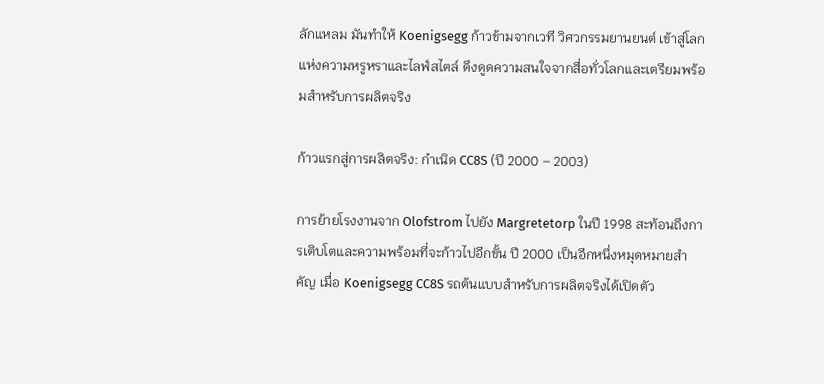ลักแหลม มันทำให้ Koenigsegg ก้าวข้ามจากเวที วิศวกรรมยานยนต์ เข้าสู่โลกแห่งความหรูหราและไลฟ์สไตล์ ดึงดูดความสนใจจากสื่อทั่วโลกและเตรียมพร้อมสำหรับการผลิตจริง

ก้าวแรกสู่การผลิตจริง: กำเนิด CC8S (ปี 2000 – 2003)

การย้ายโรงงานจาก Olofstrom ไปยัง Margretetorp ในปี 1998 สะท้อนถึงการเติบโตและความพร้อมที่จะก้าวไปอีกขั้น ปี 2000 เป็นอีกหนึ่งหมุดหมายสำคัญ เมื่อ Koenigsegg CC8S รถต้นแบบสำหรับการผลิตจริงได้เปิดตัว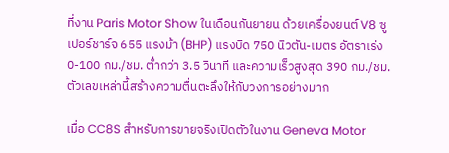ที่งาน Paris Motor Show ในเดือนกันยายน ด้วยเครื่องยนต์ V8 ซูเปอร์ชาร์จ 655 แรงม้า (BHP) แรงบิด 750 นิวตัน-เมตร อัตราเร่ง 0-100 กม./ชม. ต่ำกว่า 3.5 วินาที และความเร็วสูงสุด 390 กม./ชม. ตัวเลขเหล่านี้สร้างความตื่นตะลึงให้กับวงการอย่างมาก

เมื่อ CC8S สำหรับการขายจริงเปิดตัวในงาน Geneva Motor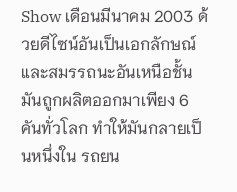Show เดือนมีนาคม 2003 ด้วยดีไซน์อันเป็นเอกลักษณ์และสมรรถนะอันเหนือชั้น มันถูกผลิตออกมาเพียง 6 คันทั่วโลก ทำให้มันกลายเป็นหนึ่งใน รถยน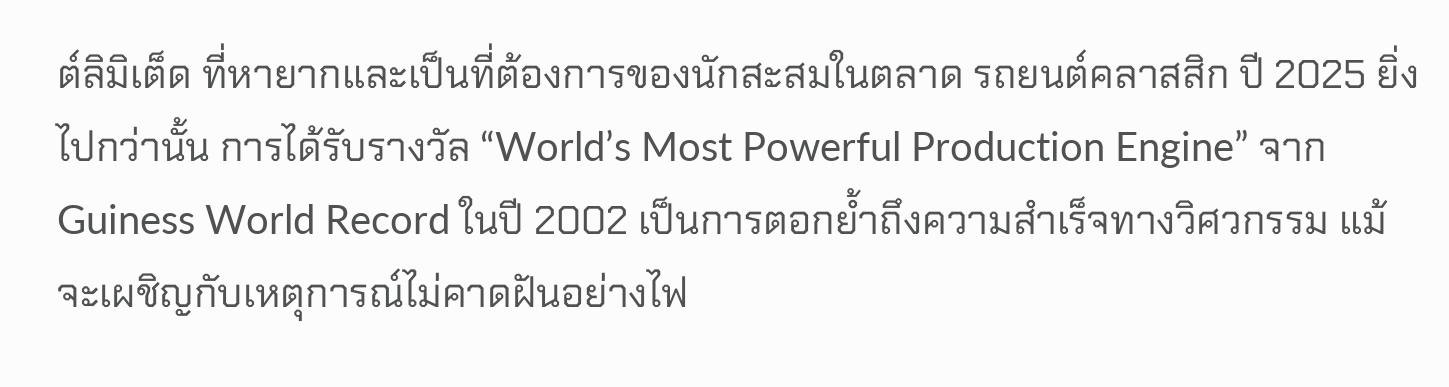ต์ลิมิเต็ด ที่หายากและเป็นที่ต้องการของนักสะสมในตลาด รถยนต์คลาสสิก ปี 2025 ยิ่งไปกว่านั้น การได้รับรางวัล “World’s Most Powerful Production Engine” จาก Guiness World Record ในปี 2002 เป็นการตอกย้ำถึงความสำเร็จทางวิศวกรรม แม้จะเผชิญกับเหตุการณ์ไม่คาดฝันอย่างไฟ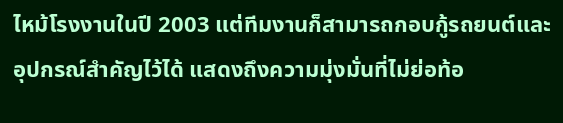ไหม้โรงงานในปี 2003 แต่ทีมงานก็สามารถกอบกู้รถยนต์และอุปกรณ์สำคัญไว้ได้ แสดงถึงความมุ่งมั่นที่ไม่ย่อท้อ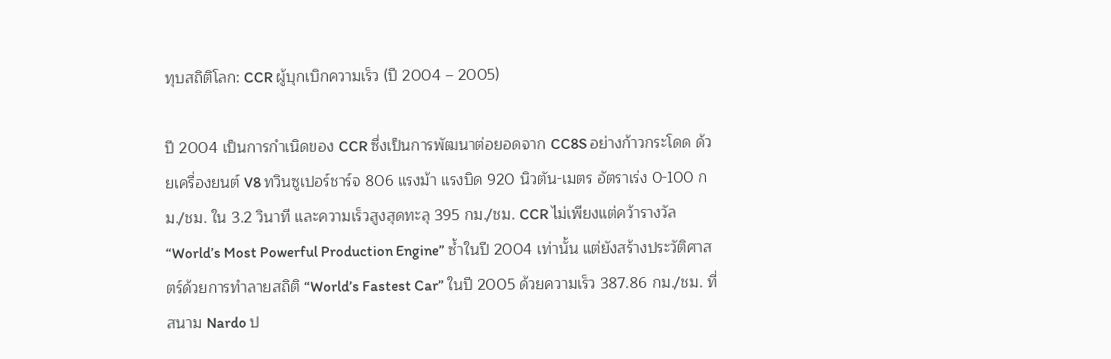ทุบสถิติโลก: CCR ผู้บุกเบิกความเร็ว (ปี 2004 – 2005)

ปี 2004 เป็นการกำเนิดของ CCR ซึ่งเป็นการพัฒนาต่อยอดจาก CC8S อย่างก้าวกระโดด ด้วยเครื่องยนต์ V8 ทวินซูเปอร์ชาร์จ 806 แรงม้า แรงบิด 920 นิวตัน-เมตร อัตราเร่ง 0-100 กม./ชม. ใน 3.2 วินาที และความเร็วสูงสุดทะลุ 395 กม./ชม. CCR ไม่เพียงแต่คว้ารางวัล “World’s Most Powerful Production Engine” ซ้ำในปี 2004 เท่านั้น แต่ยังสร้างประวัติศาสตร์ด้วยการทำลายสถิติ “World’s Fastest Car” ในปี 2005 ด้วยความเร็ว 387.86 กม./ชม. ที่สนาม Nardo ป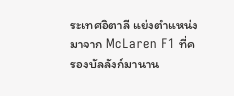ระเทศอิตาลี แย่งตำแหน่งมาจาก McLaren F1 ที่ครองบัลลังก์มานาน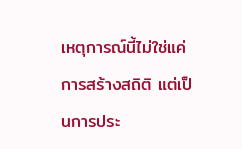เหตุการณ์นี้ไม่ใช่แค่การสร้างสถิติ แต่เป็นการประ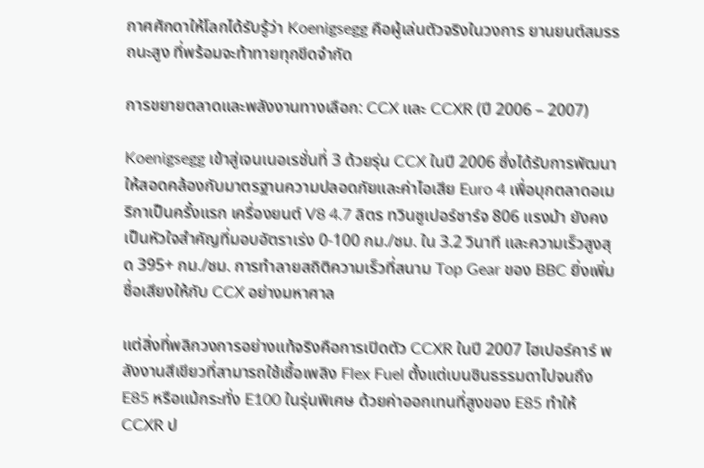กาศศักดาให้โลกได้รับรู้ว่า Koenigsegg คือผู้เล่นตัวจริงในวงการ ยานยนต์สมรรถนะสูง ที่พร้อมจะท้าทายทุกขีดจำกัด

การขยายตลาดและพลังงานทางเลือก: CCX และ CCXR (ปี 2006 – 2007)

Koenigsegg เข้าสู่เจนเนอเรชั่นที่ 3 ด้วยรุ่น CCX ในปี 2006 ซึ่งได้รับการพัฒนาให้สอดคล้องกับมาตรฐานความปลอดภัยและค่าไอเสีย Euro 4 เพื่อบุกตลาดอเมริกาเป็นครั้งแรก เครื่องยนต์ V8 4.7 ลิตร ทวินซูเปอร์ชาร์จ 806 แรงม้า ยังคงเป็นหัวใจสำคัญที่มอบอัตราเร่ง 0-100 กม./ชม. ใน 3.2 วินาที และความเร็วสูงสุด 395+ กม./ชม. การทำลายสถิติความเร็วที่สนาม Top Gear ของ BBC ยิ่งเพิ่มชื่อเสียงให้กับ CCX อย่างมหาศาล

แต่สิ่งที่พลิกวงการอย่างแท้จริงคือการเปิดตัว CCXR ในปี 2007 ไฮเปอร์คาร์ พลังงานสีเขียวที่สามารถใช้เชื้อเพลิง Flex Fuel ตั้งแต่เบนซินธรรมดาไปจนถึง E85 หรือแม้กระทั่ง E100 ในรุ่นพิเศษ ด้วยค่าออกเทนที่สูงของ E85 ทำให้ CCXR ป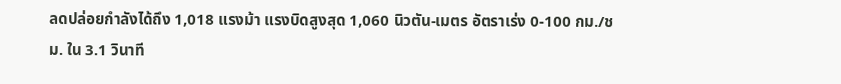ลดปล่อยกำลังได้ถึง 1,018 แรงม้า แรงบิดสูงสุด 1,060 นิวตัน-เมตร อัตราเร่ง 0-100 กม./ชม. ใน 3.1 วินาที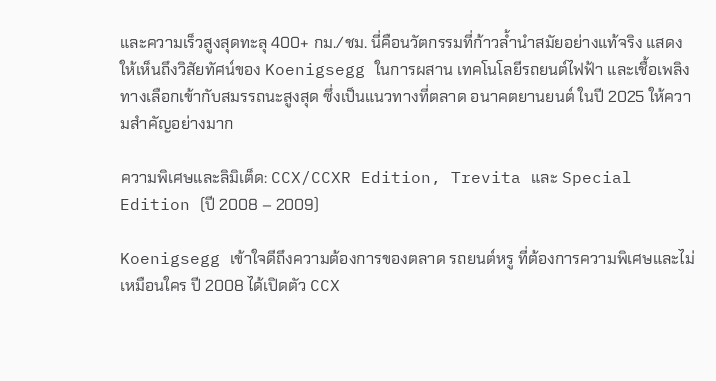และความเร็วสูงสุดทะลุ 400+ กม./ชม. นี่คือนวัตกรรมที่ก้าวล้ำนำสมัยอย่างแท้จริง แสดงให้เห็นถึงวิสัยทัศน์ของ Koenigsegg ในการผสาน เทคโนโลยีรถยนต์ไฟฟ้า และเชื้อเพลิงทางเลือกเข้ากับสมรรถนะสูงสุด ซึ่งเป็นแนวทางที่ตลาด อนาคตยานยนต์ ในปี 2025 ให้ความสำคัญอย่างมาก

ความพิเศษและลิมิเต็ด: CCX/CCXR Edition, Trevita และ Special Edition (ปี 2008 – 2009)

Koenigsegg เข้าใจดีถึงความต้องการของตลาด รถยนต์หรู ที่ต้องการความพิเศษและไม่เหมือนใคร ปี 2008 ได้เปิดตัว CCX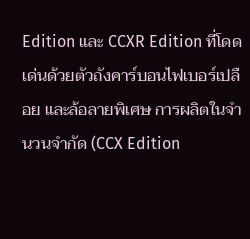Edition และ CCXR Edition ที่โดดเด่นด้วยตัวถังคาร์บอนไฟเบอร์เปลือย และล้อลายพิเศษ การผลิตในจำนวนจำกัด (CCX Edition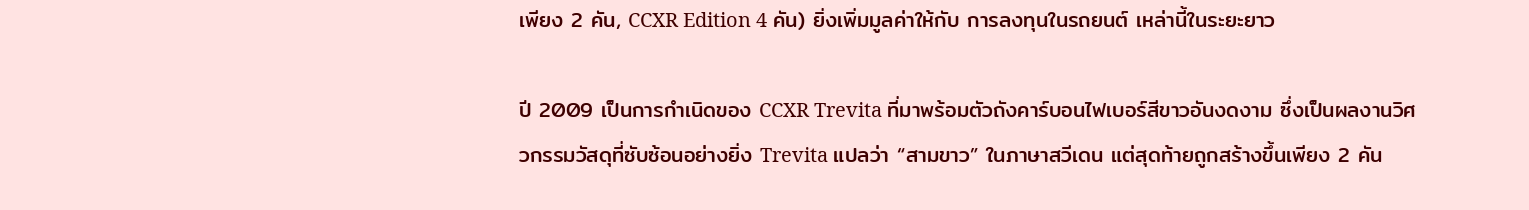เพียง 2 คัน, CCXR Edition 4 คัน) ยิ่งเพิ่มมูลค่าให้กับ การลงทุนในรถยนต์ เหล่านี้ในระยะยาว

ปี 2009 เป็นการกำเนิดของ CCXR Trevita ที่มาพร้อมตัวถังคาร์บอนไฟเบอร์สีขาวอันงดงาม ซึ่งเป็นผลงานวิศวกรรมวัสดุที่ซับซ้อนอย่างยิ่ง Trevita แปลว่า “สามขาว” ในภาษาสวีเดน แต่สุดท้ายถูกสร้างขึ้นเพียง 2 คัน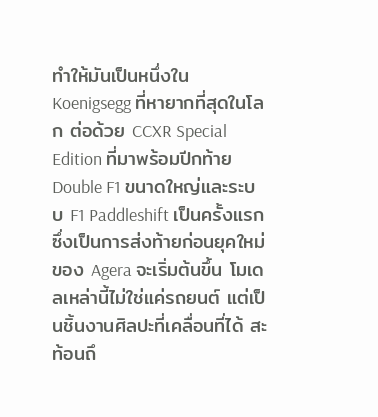ทำให้มันเป็นหนึ่งใน Koenigsegg ที่หายากที่สุดในโลก ต่อด้วย CCXR Special Edition ที่มาพร้อมปีกท้าย Double F1 ขนาดใหญ่และระบบ F1 Paddleshift เป็นครั้งแรก ซึ่งเป็นการส่งท้ายก่อนยุคใหม่ของ Agera จะเริ่มต้นขึ้น โมเดลเหล่านี้ไม่ใช่แค่รถยนต์ แต่เป็นชิ้นงานศิลปะที่เคลื่อนที่ได้ สะท้อนถึ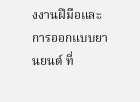งงานฝีมือและ การออกแบบยานยนต์ ที่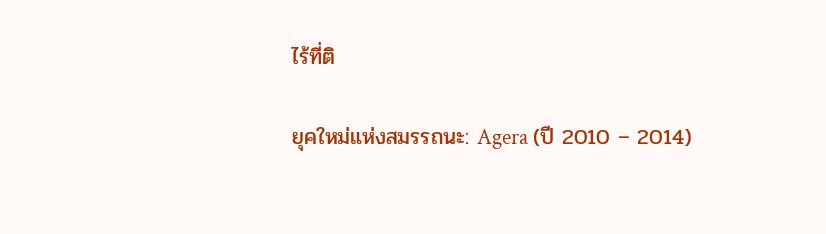ไร้ที่ติ

ยุคใหม่แห่งสมรรถนะ: Agera (ปี 2010 – 2014)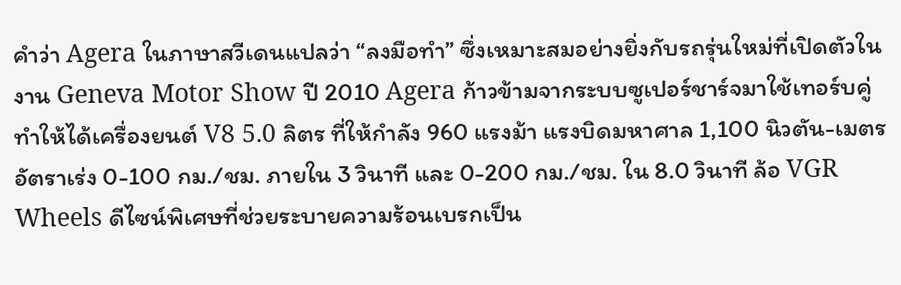คำว่า Agera ในภาษาสวีเดนแปลว่า “ลงมือทำ” ซึ่งเหมาะสมอย่างยิ่งกับรถรุ่นใหม่ที่เปิดตัวในงาน Geneva Motor Show ปี 2010 Agera ก้าวข้ามจากระบบซูเปอร์ชาร์จมาใช้เทอร์บคู่ ทำให้ได้เครื่องยนต์ V8 5.0 ลิตร ที่ให้กำลัง 960 แรงม้า แรงบิดมหาศาล 1,100 นิวตัน-เมตร อัตราเร่ง 0-100 กม./ชม. ภายใน 3 วินาที และ 0-200 กม./ชม. ใน 8.0 วินาที ล้อ VGR Wheels ดีไซน์พิเศษที่ช่วยระบายความร้อนเบรกเป็น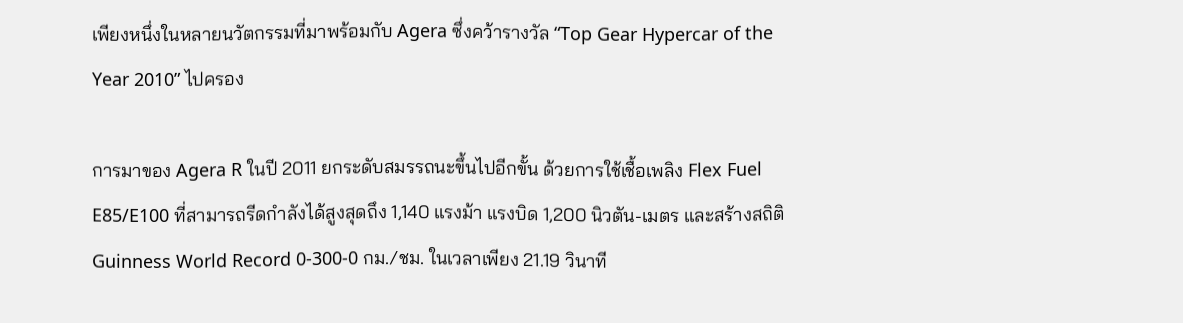เพียงหนึ่งในหลายนวัตกรรมที่มาพร้อมกับ Agera ซึ่งคว้ารางวัล “Top Gear Hypercar of the Year 2010” ไปครอง

การมาของ Agera R ในปี 2011 ยกระดับสมรรถนะขึ้นไปอีกขั้น ด้วยการใช้เชื้อเพลิง Flex Fuel E85/E100 ที่สามารถรีดกำลังได้สูงสุดถึง 1,140 แรงม้า แรงบิด 1,200 นิวตัน-เมตร และสร้างสถิติ Guinness World Record 0-300-0 กม./ชม. ในเวลาเพียง 21.19 วินาที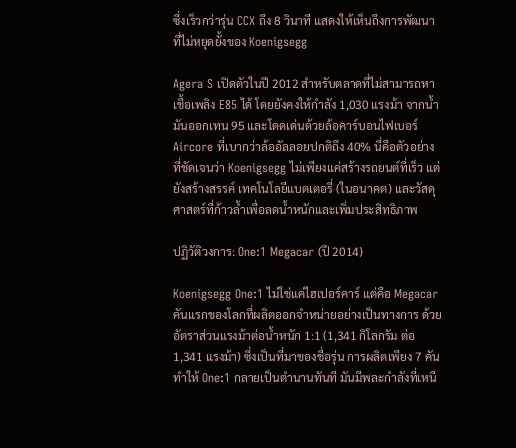ซึ่งเร็วกว่ารุ่น CCX ถึง 8 วินาที แสดงให้เห็นถึงการพัฒนาที่ไม่หยุดยั้งของ Koenigsegg

Agera S เปิดตัวในปี 2012 สำหรับตลาดที่ไม่สามารถหาเชื้อเพลิง E85 ได้ โดยยังคงให้กำลัง 1,030 แรงม้า จากน้ำมันออกเทน 95 และโดดเด่นด้วยล้อคาร์บอนไฟเบอร์ Aircore ที่เบากว่าล้ออัลลอยปกติถึง 40% นี่คือตัวอย่างที่ชัดเจนว่า Koenigsegg ไม่เพียงแค่สร้างรถยนต์ที่เร็ว แต่ยังสร้างสรรค์ เทคโนโลยีแบตเตอรี่ (ในอนาคต) และวัสดุศาสตร์ที่ก้าวล้ำเพื่อลดน้ำหนักและเพิ่มประสิทธิภาพ

ปฏิวัติวงการ: One:1 Megacar (ปี 2014)

Koenigsegg One:1 ไม่ใช่แค่ไฮเปอร์คาร์ แต่คือ Megacar คันแรกของโลกที่ผลิตออกจำหน่ายอย่างเป็นทางการ ด้วยอัตราส่วนแรงม้าต่อน้ำหนัก 1:1 (1,341 กิโลกรัม ต่อ 1,341 แรงม้า) ซึ่งเป็นที่มาของชื่อรุ่น การผลิตเพียง 7 คัน ทำให้ One:1 กลายเป็นตำนานทันที มันมีพละกำลังที่เหนื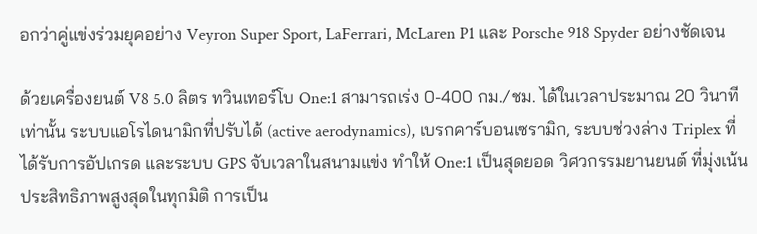อกว่าคู่แข่งร่วมยุคอย่าง Veyron Super Sport, LaFerrari, McLaren P1 และ Porsche 918 Spyder อย่างชัดเจน

ด้วยเครื่องยนต์ V8 5.0 ลิตร ทวินเทอร์โบ One:1 สามารถเร่ง 0-400 กม./ชม. ได้ในเวลาประมาณ 20 วินาทีเท่านั้น ระบบแอโรไดนามิกที่ปรับได้ (active aerodynamics), เบรกคาร์บอนเซรามิก, ระบบช่วงล่าง Triplex ที่ได้รับการอัปเกรด และระบบ GPS จับเวลาในสนามแข่ง ทำให้ One:1 เป็นสุดยอด วิศวกรรมยานยนต์ ที่มุ่งเน้นประสิทธิภาพสูงสุดในทุกมิติ การเป็น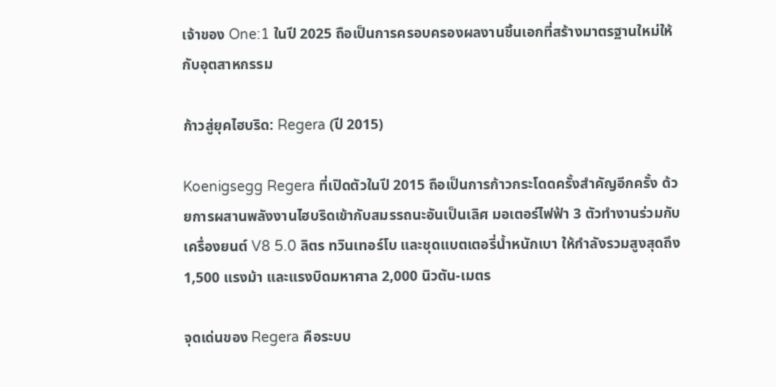เจ้าของ One:1 ในปี 2025 ถือเป็นการครอบครองผลงานชิ้นเอกที่สร้างมาตรฐานใหม่ให้กับอุตสาหกรรม

ก้าวสู่ยุคไฮบริด: Regera (ปี 2015)

Koenigsegg Regera ที่เปิดตัวในปี 2015 ถือเป็นการก้าวกระโดดครั้งสำคัญอีกครั้ง ด้วยการผสานพลังงานไฮบริดเข้ากับสมรรถนะอันเป็นเลิศ มอเตอร์ไฟฟ้า 3 ตัวทำงานร่วมกับเครื่องยนต์ V8 5.0 ลิตร ทวินเทอร์โบ และชุดแบตเตอรี่น้ำหนักเบา ให้กำลังรวมสูงสุดถึง 1,500 แรงม้า และแรงบิดมหาศาล 2,000 นิวตัน-เมตร

จุดเด่นของ Regera คือระบบ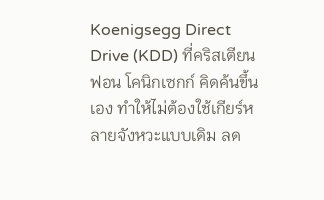Koenigsegg Direct Drive (KDD) ที่คริสเตียน ฟอน โคนิกเซกก์ คิดค้นขึ้นเอง ทำให้ไม่ต้องใช้เกียร์หลายจังหวะแบบเดิม ลด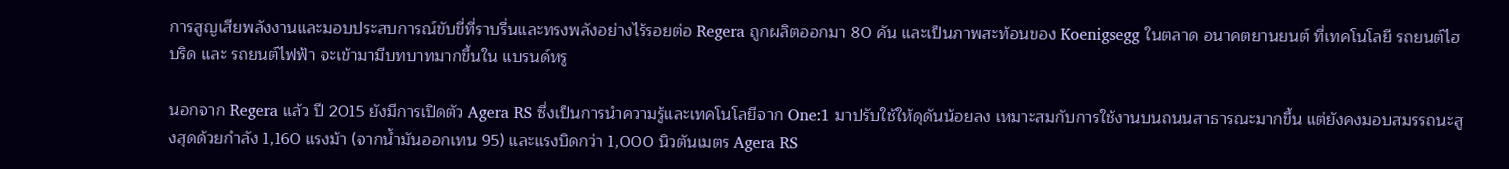การสูญเสียพลังงานและมอบประสบการณ์ขับขี่ที่ราบรื่นและทรงพลังอย่างไร้รอยต่อ Regera ถูกผลิตออกมา 80 คัน และเป็นภาพสะท้อนของ Koenigsegg ในตลาด อนาคตยานยนต์ ที่เทคโนโลยี รถยนต์ไฮบริด และ รถยนต์ไฟฟ้า จะเข้ามามีบทบาทมากขึ้นใน แบรนด์หรู

นอกจาก Regera แล้ว ปี 2015 ยังมีการเปิดตัว Agera RS ซึ่งเป็นการนำความรู้และเทคโนโลยีจาก One:1 มาปรับใช้ให้ดุดันน้อยลง เหมาะสมกับการใช้งานบนถนนสาธารณะมากขึ้น แต่ยังคงมอบสมรรถนะสูงสุดด้วยกำลัง 1,160 แรงม้า (จากน้ำมันออกเทน 95) และแรงบิดกว่า 1,000 นิวตันเมตร Agera RS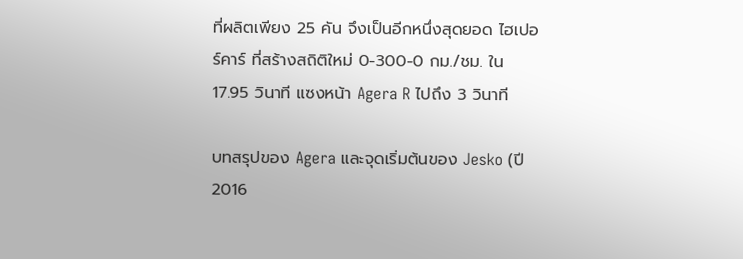ที่ผลิตเพียง 25 คัน จึงเป็นอีกหนึ่งสุดยอด ไฮเปอร์คาร์ ที่สร้างสถิติใหม่ 0-300-0 กม./ชม. ใน 17.95 วินาที แซงหน้า Agera R ไปถึง 3 วินาที

บทสรุปของ Agera และจุดเริ่มต้นของ Jesko (ปี 2016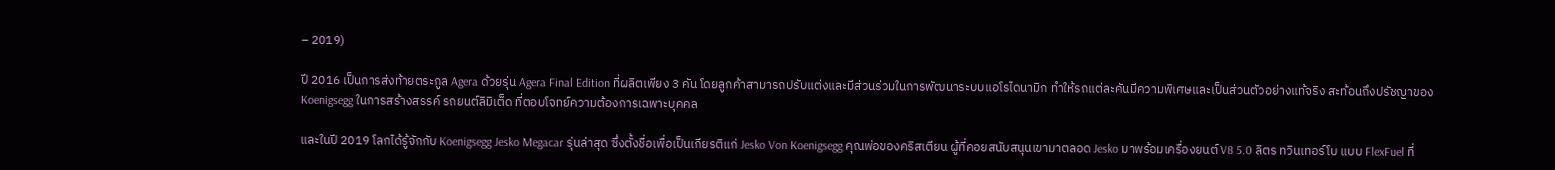– 2019)

ปี 2016 เป็นการส่งท้ายตระกูล Agera ด้วยรุ่น Agera Final Edition ที่ผลิตเพียง 3 คัน โดยลูกค้าสามารถปรับแต่งและมีส่วนร่วมในการพัฒนาระบบแอโรไดนามิก ทำให้รถแต่ละคันมีความพิเศษและเป็นส่วนตัวอย่างแท้จริง สะท้อนถึงปรัชญาของ Koenigsegg ในการสร้างสรรค์ รถยนต์ลิมิเต็ด ที่ตอบโจทย์ความต้องการเฉพาะบุคคล

และในปี 2019 โลกได้รู้จักกับ Koenigsegg Jesko Megacar รุ่นล่าสุด ซึ่งตั้งชื่อเพื่อเป็นเกียรติแก่ Jesko Von Koenigsegg คุณพ่อของคริสเตียน ผู้ที่คอยสนับสนุนเขามาตลอด Jesko มาพร้อมเครื่องยนต์ V8 5.0 ลิตร ทวินเทอร์โบ แบบ FlexFuel ที่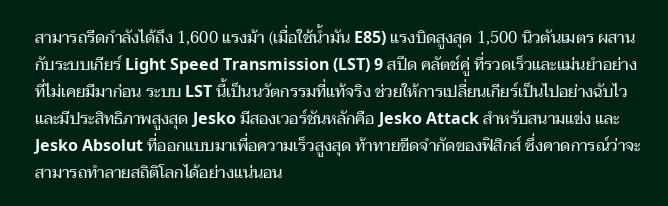สามารถรีดกำลังได้ถึง 1,600 แรงม้า (เมื่อใช้น้ำมัน E85) แรงบิดสูงสุด 1,500 นิวตันเมตร ผสานกับระบบเกียร์ Light Speed Transmission (LST) 9 สปีด คลัตช์คู่ ที่รวดเร็วและแม่นยำอย่างที่ไม่เคยมีมาก่อน ระบบ LST นี้เป็นนวัตกรรมที่แท้จริง ช่วยให้การเปลี่ยนเกียร์เป็นไปอย่างฉับไวและมีประสิทธิภาพสูงสุด Jesko มีสองเวอร์ชันหลักคือ Jesko Attack สำหรับสนามแข่ง และ Jesko Absolut ที่ออกแบบมาเพื่อความเร็วสูงสุด ท้าทายขีดจำกัดของฟิสิกส์ ซึ่งคาดการณ์ว่าจะสามารถทำลายสถิติโลกได้อย่างแน่นอน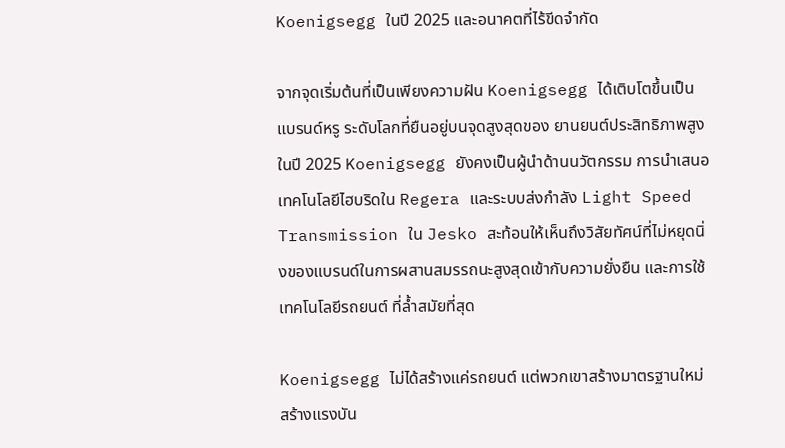Koenigsegg ในปี 2025 และอนาคตที่ไร้ขีดจำกัด

จากจุดเริ่มต้นที่เป็นเพียงความฝัน Koenigsegg ได้เติบโตขึ้นเป็น แบรนด์หรู ระดับโลกที่ยืนอยู่บนจุดสูงสุดของ ยานยนต์ประสิทธิภาพสูง ในปี 2025 Koenigsegg ยังคงเป็นผู้นำด้านนวัตกรรม การนำเสนอเทคโนโลยีไฮบริดใน Regera และระบบส่งกำลัง Light Speed Transmission ใน Jesko สะท้อนให้เห็นถึงวิสัยทัศน์ที่ไม่หยุดนิ่งของแบรนด์ในการผสานสมรรถนะสูงสุดเข้ากับความยั่งยืน และการใช้ เทคโนโลยีรถยนต์ ที่ล้ำสมัยที่สุด

Koenigsegg ไม่ได้สร้างแค่รถยนต์ แต่พวกเขาสร้างมาตรฐานใหม่ สร้างแรงบัน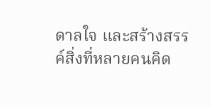ดาลใจ และสร้างสรรค์สิ่งที่หลายคนคิด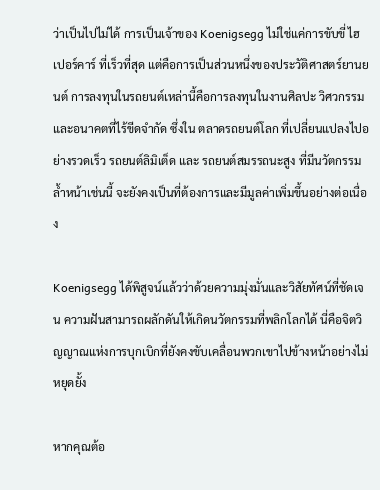ว่าเป็นไปไม่ได้ การเป็นเจ้าของ Koenigsegg ไม่ใช่แค่การขับขี่ ไฮเปอร์คาร์ ที่เร็วที่สุด แต่คือการเป็นส่วนหนึ่งของประวัติศาสตร์ยานยนต์ การลงทุนในรถยนต์เหล่านี้คือการลงทุนในงานศิลปะ วิศวกรรม และอนาคตที่ไร้ขีดจำกัด ซึ่งใน ตลาดรถยนต์โลก ที่เปลี่ยนแปลงไปอย่างรวดเร็ว รถยนต์ลิมิเต็ด และ รถยนต์สมรรถนะสูง ที่มีนวัตกรรมล้ำหน้าเช่นนี้ จะยังคงเป็นที่ต้องการและมีมูลค่าเพิ่มขึ้นอย่างต่อเนื่อง

Koenigsegg ได้พิสูจน์แล้วว่าด้วยความมุ่งมั่นและวิสัยทัศน์ที่ชัดเจน ความฝันสามารถผลักดันให้เกิดนวัตกรรมที่พลิกโลกได้ นี่คือจิตวิญญาณแห่งการบุกเบิกที่ยังคงขับเคลื่อนพวกเขาไปข้างหน้าอย่างไม่หยุดยั้ง

หากคุณต้อ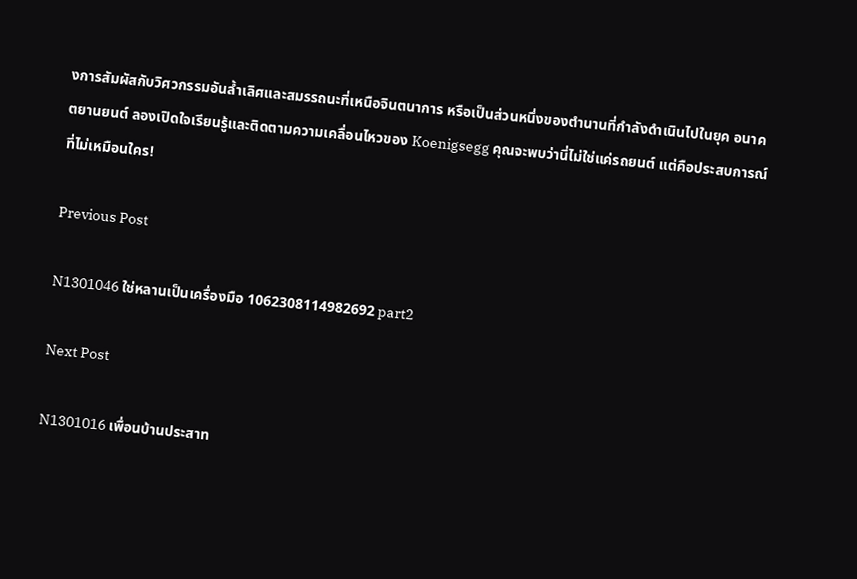งการสัมผัสกับวิศวกรรมอันล้ำเลิศและสมรรถนะที่เหนือจินตนาการ หรือเป็นส่วนหนึ่งของตำนานที่กำลังดำเนินไปในยุค อนาคตยานยนต์ ลองเปิดใจเรียนรู้และติดตามความเคลื่อนไหวของ Koenigsegg คุณจะพบว่านี่ไม่ใช่แค่รถยนต์ แต่คือประสบการณ์ที่ไม่เหมือนใคร!

Previous Post

N1301046 ใช่หลานเป็นเครื่องมือ 1062308114982692 part2

Next Post

N1301016 เพื่อนบ้านประสาท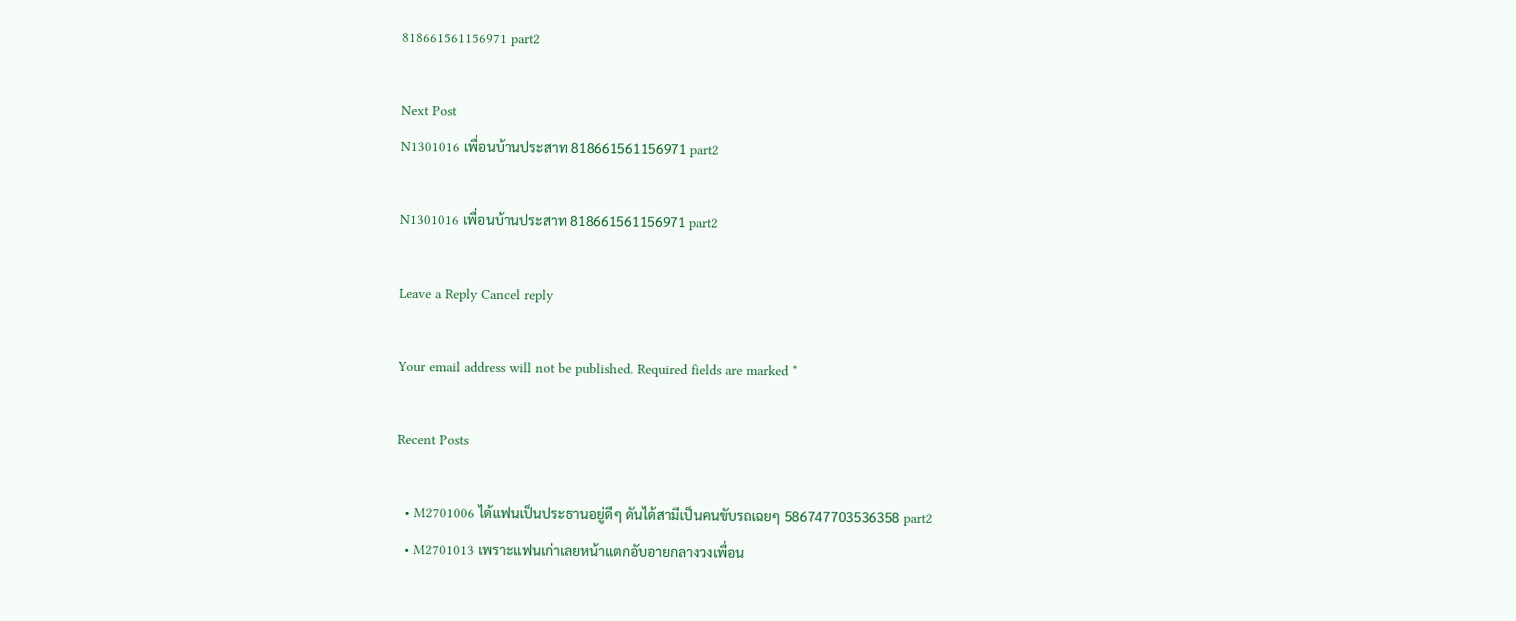818661561156971 part2

Next Post
N1301016 เพื่อนบ้านประสาท 818661561156971 part2

N1301016 เพื่อนบ้านประสาท 818661561156971 part2

Leave a Reply Cancel reply

Your email address will not be published. Required fields are marked *

Recent Posts

  • M2701006 ได้แฟนเป็นประธานอยู่ดีๆ ดันได้สามีเป็นคนขับรถเฉยๆ 586747703536358 part2
  • M2701013 เพราะแฟนเก่าเลยหน้าแตกอับอายกลางวงเพื่อน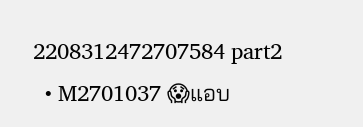2208312472707584 part2
  • M2701037 😱แอบ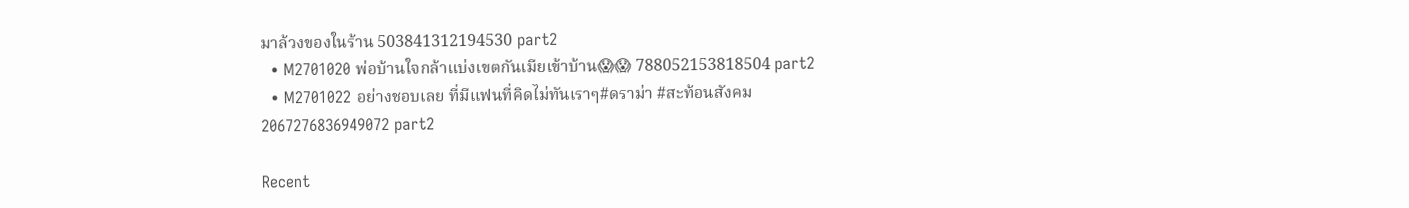มาล้วงของในร้าน 503841312194530 part2
  • M2701020 พ่อบ้านใจกล้าแบ่งเขตกันเมียเข้าบ้าน😱😱 788052153818504 part2
  • M2701022 อย่างชอบเลย ที่มีแฟนที่คิดไม่ทันเราๆ#ดราม่า #สะท้อนสังคม 2067276836949072 part2

Recent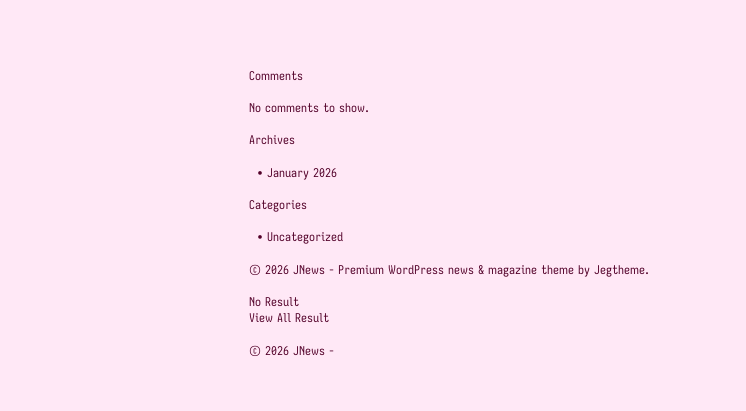Comments

No comments to show.

Archives

  • January 2026

Categories

  • Uncategorized

© 2026 JNews - Premium WordPress news & magazine theme by Jegtheme.

No Result
View All Result

© 2026 JNews -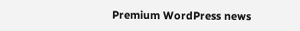Premium WordPress news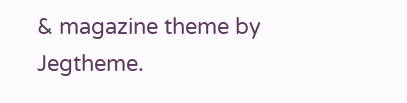& magazine theme by Jegtheme.